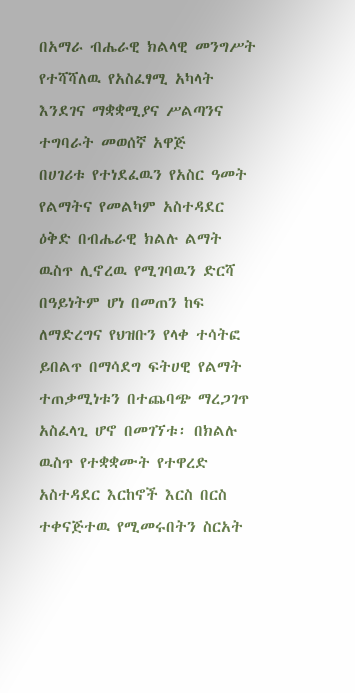በአማራ ብሔራዊ ክልላዊ መንግሥት የተሻሻለዉ የአስፈፃሚ አካላት እንደገና ማቋቋሚያና ሥልጣንና ተግባራት መወሰኛ አዋጅ
በሀገሪቱ የተነደፈዉን የአስር ዓመት የልማትና የመልካም አስተዳደር ዕቅድ በብሔራዊ ክልሉ ልማት ዉስጥ ሊኖረዉ የሚገባዉን ድርሻ በዓይነትም ሆነ በመጠን ከፍ ለማድረግና የህዝቡን የላቀ ተሳትፎ ይበልጥ በማሳደግ ፍትሀዊ የልማት ተጠቃሚነቱን በተጨባጭ ማረጋገጥ አስፈላጊ ሆኖ በመገኘቱ፡ በክልሉ ዉስጥ የተቋቋሙት የተዋረድ አስተዳደር እርከኖች እርስ በርስ ተቀናጅተዉ የሚመሩበትን ስርአት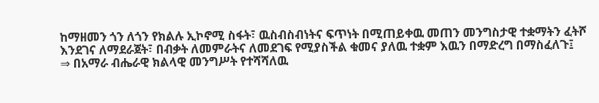ከማዘመን ጎን ለጎን የክልሉ ኢኮኖሚ ስፋት፣ ዉስብስብነትና ፍጥነት በሚጠይቀዉ መጠን መንግስታዊ ተቋማትን ፈትሾ እንደገና ለማደራጀት፣ በብቃት ለመምራትና ለመደገፍ የሚያስችል ቁመና ያለዉ ተቋም እዉን በማድረግ በማስፈለጉ፤
⇒ በአማራ ብሔራዊ ክልላዊ መንግሥት የተሻሻለዉ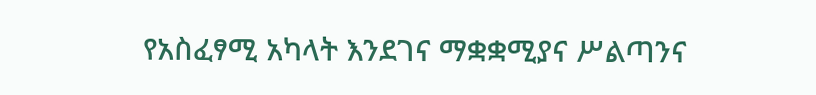የአስፈፃሚ አካላት እንደገና ማቋቋሚያና ሥልጣንና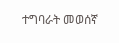ተግባራት መወሰኛ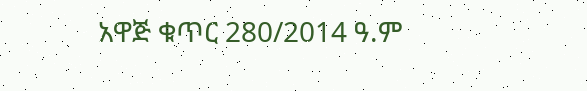አዋጅ ቁጥር 280/2014 ዓ.ም